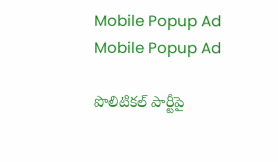Mobile Popup Ad
Mobile Popup Ad

పొలిటిక‌ల్ పార్టీపై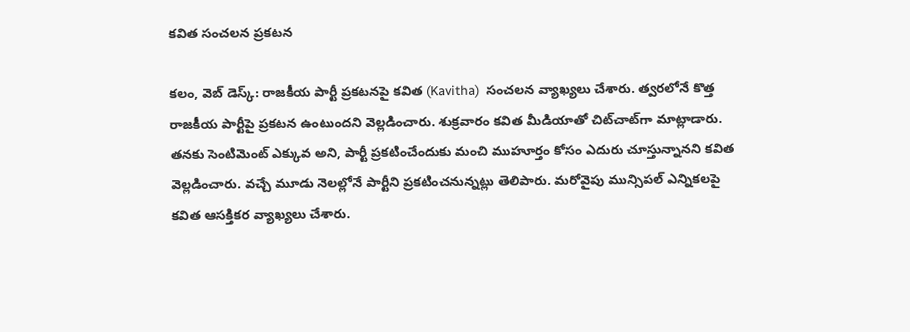క‌విత సంచ‌ల‌న ప్ర‌క‌ట‌న‌

క‌లం, వెబ్ డెస్క్‌: రాజ‌కీయ పార్టీ ప్ర‌క‌ట‌న‌పై క‌విత (Kavitha)  సంచ‌ల‌న వ్యాఖ్య‌లు చేశారు. త్వ‌ర‌లోనే కొత్త రాజ‌కీయ పార్టీపై ప్ర‌క‌ట‌న ఉంటుంద‌ని వెల్ల‌డించారు. శుక్ర‌వారం క‌విత మీడియాతో చిట్‌చాట్‌గా మాట్లాడారు. త‌న‌కు సెంటిమెంట్ ఎక్కువ అని, పార్టీ ప్ర‌క‌టించేందుకు మంచి ముహూర్తం కోసం ఎదురు చూస్తున్నాన‌ని క‌విత వెల్ల‌డించారు. వ‌చ్చే మూడు నెల‌ల్లోనే పార్టీని ప్రకటించ‌నున్న‌ట్లు తెలిపారు. మ‌రోవైపు మున్సిప‌ల్ ఎన్నిక‌ల‌పై క‌విత ఆస‌క్తిక‌ర వ్యాఖ్య‌లు చేశారు.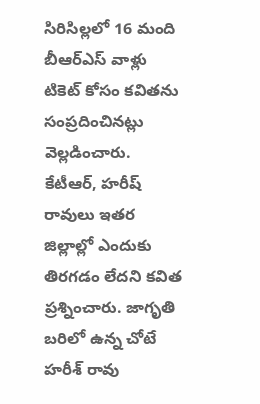సిరిసిల్లలో 16 మంది బీఆర్ఎస్ వాళ్లు టికెట్ కోసం క‌విత‌ను సంప్ర‌దించిన‌ట్లు వెల్ల‌డించారు. కేటీఆర్, హరీష్ రావులు ఇతర జిల్లాల్లో ఎందుకు తిరగడం లేద‌ని క‌విత ప్ర‌శ్నించారు. జాగృతి బరిలో ఉన్న చోటే హరీశ్ రావు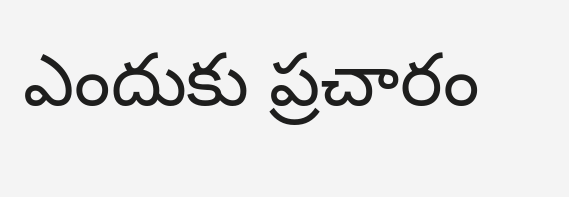ఎందుకు ప్ర‌చారం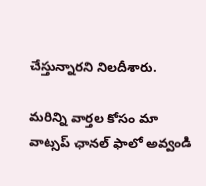చేస్తున్నార‌ని నిల‌దీశారు.

మ‌రిన్ని వార్త‌ల కోసం మా వాట్స‌ప్ ఛాన‌ల్ ఫాలో అవ్వండి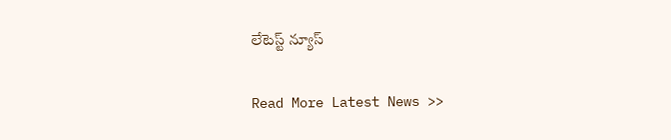లేటెస్ట్ న్యూస్‌

Read More Latest News >>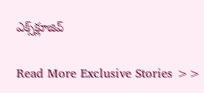ఎక్స్‌క్లూజివ్‌

Read More Exclusive Stories >>